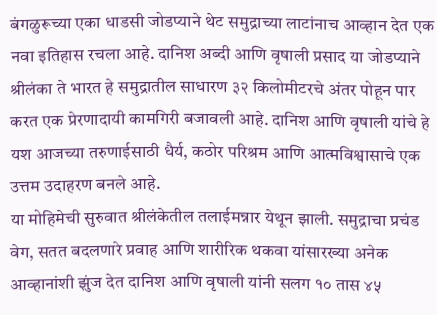बंगळुरूच्या एका धाडसी जोडप्याने थेट समुद्राच्या लाटांनाच आव्हान देत एक नवा इतिहास रचला आहे. दानिश अब्दी आणि वृषाली प्रसाद या जोडप्याने श्रीलंका ते भारत हे समुद्रातील साधारण ३२ किलोमीटरचे अंतर पोहून पार करत एक प्रेरणादायी कामगिरी बजावली आहे. दानिश आणि वृषाली यांचे हे यश आजच्या तरुणाईसाठी धैर्य, कठोर परिश्रम आणि आत्मविश्वासाचे एक उत्तम उदाहरण बनले आहे.
या मोहिमेची सुरुवात श्रीलंकेतील तलाईमन्नार येथून झाली. समुद्राचा प्रचंड वेग, सतत बदलणारे प्रवाह आणि शारीरिक थकवा यांसारख्या अनेक आव्हानांशी झुंज देत दानिश आणि वृषाली यांनी सलग १० तास ४५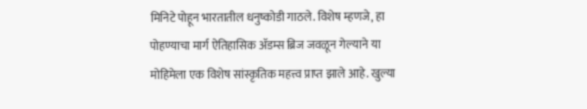मिनिटे पोहून भारतातील धनुष्कोडी गाठले. विशेष म्हणजे, हा पोहण्याचा मार्ग ऐतिहासिक ॲडम्स ब्रिज जवळून गेल्याने या मोहिमेला एक विशेष सांस्कृतिक महत्त्व प्राप्त झाले आहे. खुल्या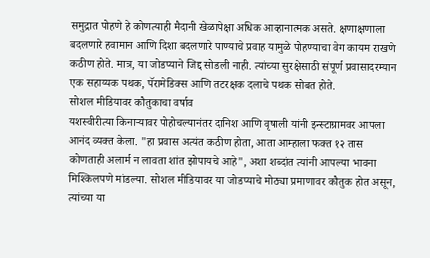समुद्रात पोहणे हे कोणत्याही मैदानी खेळापेक्षा अधिक आव्हानात्मक असते. क्षणाक्षणाला बदलणारे हवामान आणि दिशा बदलणारे पाण्याचे प्रवाह यामुळे पोहण्याचा वेग कायम राखणे कठीण होते. मात्र, या जोडप्याने जिद्द सोडली नाही. त्यांच्या सुरक्षेसाठी संपूर्ण प्रवासादरम्यान एक सहाय्यक पथक, पॅरामेडिक्स आणि तटरक्षक दलाचे पथक सोबत होते.
सोशल मीडियावर कौतुकाचा वर्षाव
यशस्वीरीत्या किनाऱ्यावर पोहोचल्यानंतर दानिश आणि वृषाली यांनी इन्स्टाग्रामवर आपला आनंद व्यक्त केला. "हा प्रवास अत्यंत कठीण होता, आता आम्हाला फक्त १२ तास कोणताही अलार्म न लावता शांत झोपायचे आहे", अशा शब्दांत त्यांनी आपल्या भावना मिश्किलपणे मांडल्या. सोशल मीडियावर या जोडप्याचे मोठ्या प्रमाणावर कौतुक होत असून, त्यांच्या या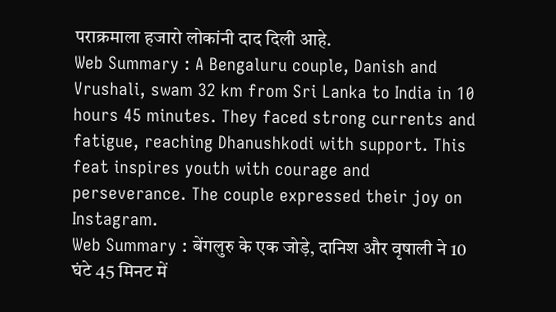पराक्रमाला हजारो लोकांनी दाद दिली आहे.
Web Summary : A Bengaluru couple, Danish and Vrushali, swam 32 km from Sri Lanka to India in 10 hours 45 minutes. They faced strong currents and fatigue, reaching Dhanushkodi with support. This feat inspires youth with courage and perseverance. The couple expressed their joy on Instagram.
Web Summary : बेंगलुरु के एक जोड़े, दानिश और वृषाली ने 10 घंटे 45 मिनट में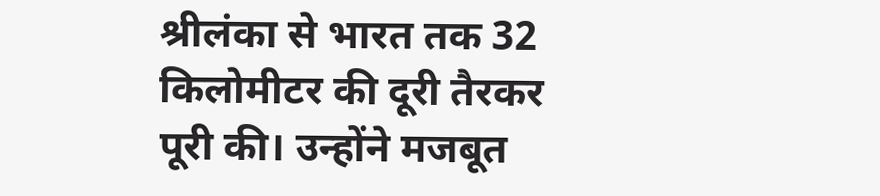श्रीलंका से भारत तक 32 किलोमीटर की दूरी तैरकर पूरी की। उन्होंने मजबूत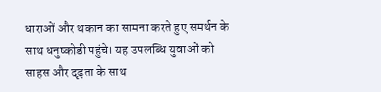धाराओं और थकान का सामना करते हुए समर्थन के साथ धनुष्कोडी पहुंचे। यह उपलब्धि युवाओं को साहस और दृढ़ता के साथ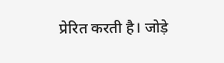प्रेरित करती है। जोड़े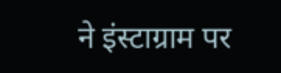ने इंस्टाग्राम पर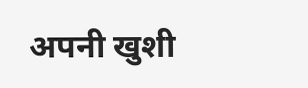अपनी खुशी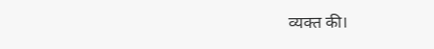व्यक्त की।